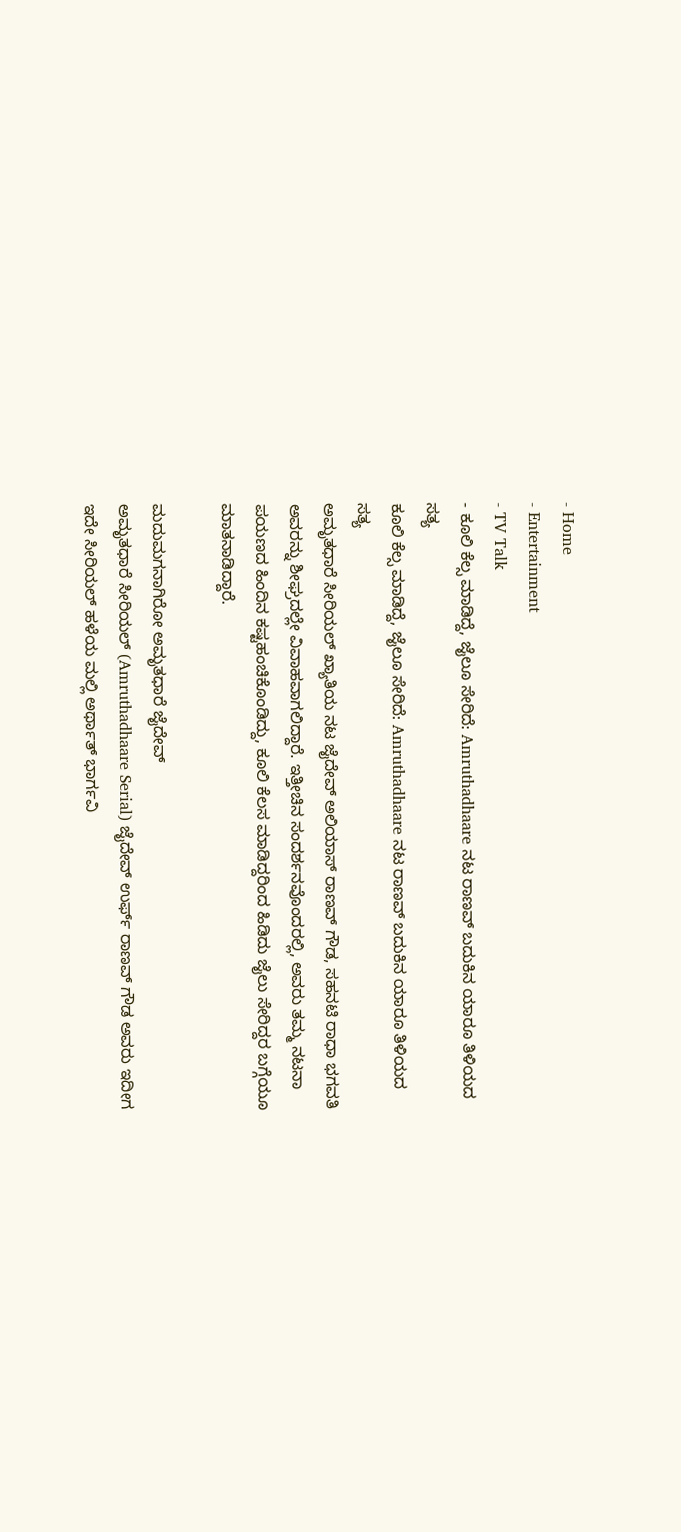- Home
- Entertainment
- TV Talk
- ಕೂಲಿ ಕೆಲ್ಸ ಮಾಡಿದ್ದೆ, ಜೈಲೂ ಸೇರಿದೆ: Amruthadhaare ನಟ ರಾಣವ್ ಬದುಕಿನ ಯಾರೂ ತಿಳಿಯದ ಸತ್ಯ
ಕೂಲಿ ಕೆಲ್ಸ ಮಾಡಿದ್ದೆ, ಜೈಲೂ ಸೇರಿದೆ: Amruthadhaare ನಟ ರಾಣವ್ ಬದುಕಿನ ಯಾರೂ ತಿಳಿಯದ ಸತ್ಯ
ಅಮೃತಧಾರೆ ಸೀರಿಯಲ್ ಖ್ಯಾತಿಯ ನಟ ಜೈದೇವ್ ಅಲಿಯಾಸ್ ರಾಣವ್ ಗೌಡ, ಸಹನಟಿ ರಾಧಾ ಭಗವತಿ ಅವರನ್ನು ಶೀಘ್ರದಲ್ಲೇ ವಿವಾಹವಾಗಲಿದ್ದಾರೆ. ಇತ್ತೀಚಿನ ಸಂದರ್ಶನವೊಂದರಲ್ಲಿ, ಅವರು ತಮ್ಮ ನಟನಾ ಪಯಣದ ಹಿಂದಿನ ಕಷ್ಟಹಂಚಿಕೊಂಡಿದ್ದು, ಕೂಲಿ ಕೆಲಸ ಮಾಡಿದ್ದರಿಂದ ಹಿಡಿದು ಜೈಲು ಸೇರಿದ್ದರ ಬಗ್ಗೆಯೂ ಮಾತನಾಡಿದ್ದಾರೆ.

ಮದುಮಗನಾಗಿರೋ ಅಮೃತಧಾರೆ ಜೈದೇವ್
ಅಮೃತಧಾರೆ ಸೀರಿಯಲ್ (Amruthadhaare Serial) ಜೈದೇವ್ ಉರ್ಫ್ ರಾಣವ್ ಗೌಡ ಅವರು ಇದೀಗ ಇದೇ ಸೀರಿಯಲ್ ಹಳೆಯ ಮಲ್ಲಿ ಅರ್ಥಾತ್ ಭಾರ್ಗವಿ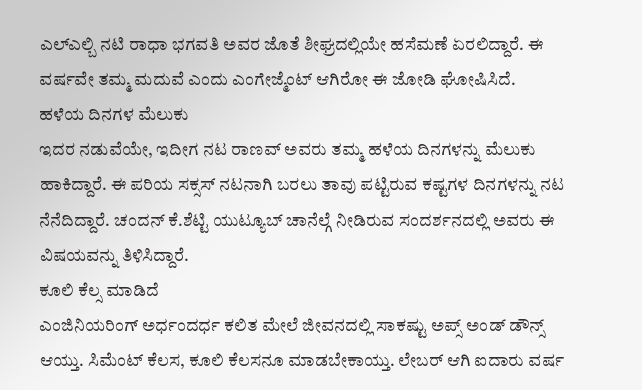ಎಲ್ಎಲ್ಬಿ ನಟಿ ರಾಧಾ ಭಗವತಿ ಅವರ ಜೊತೆ ಶೀಘ್ರದಲ್ಲಿಯೇ ಹಸೆಮಣೆ ಏರಲಿದ್ದಾರೆ. ಈ ವರ್ಷವೇ ತಮ್ಮ ಮದುವೆ ಎಂದು ಎಂಗೇಜ್ಮೆಂಟ್ ಆಗಿರೋ ಈ ಜೋಡಿ ಘೋಷಿಸಿದೆ.
ಹಳೆಯ ದಿನಗಳ ಮೆಲುಕು
ಇದರ ನಡುವೆಯೇ, ಇದೀಗ ನಟ ರಾಣವ್ ಅವರು ತಮ್ಮ ಹಳೆಯ ದಿನಗಳನ್ನು ಮೆಲುಕು ಹಾಕಿದ್ದಾರೆ. ಈ ಪರಿಯ ಸಕ್ಸಸ್ ನಟನಾಗಿ ಬರಲು ತಾವು ಪಟ್ಟಿರುವ ಕಷ್ಟಗಳ ದಿನಗಳನ್ನು ನಟ ನೆನೆದಿದ್ದಾರೆ. ಚಂದನ್ ಕೆ.ಶೆಟ್ಟಿ ಯುಟ್ಯೂಬ್ ಚಾನೆಲ್ಗೆ ನೀಡಿರುವ ಸಂದರ್ಶನದಲ್ಲಿ ಅವರು ಈ ವಿಷಯವನ್ನು ತಿಳಿಸಿದ್ದಾರೆ.
ಕೂಲಿ ಕೆಲ್ಸ ಮಾಡಿದೆ
ಎಂಜಿನಿಯರಿಂಗ್ ಅರ್ಧಂದರ್ಧ ಕಲಿತ ಮೇಲೆ ಜೀವನದಲ್ಲಿ ಸಾಕಷ್ಟು ಅಪ್ಸ್ ಅಂಡ್ ಡೌನ್ಸ್ ಆಯ್ತು. ಸಿಮೆಂಟ್ ಕೆಲಸ, ಕೂಲಿ ಕೆಲಸನೂ ಮಾಡಬೇಕಾಯ್ತು. ಲೇಬರ್ ಆಗಿ ಐದಾರು ವರ್ಷ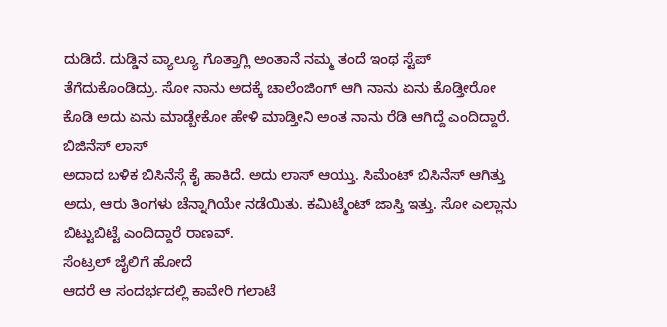ದುಡಿದೆ. ದುಡ್ಡಿನ ವ್ಯಾಲ್ಯೂ ಗೊತ್ತಾಗ್ಲಿ ಅಂತಾನೆ ನಮ್ಮ ತಂದೆ ಇಂಥ ಸ್ಟೆಪ್ ತೆಗೆದುಕೊಂಡಿದ್ರು. ಸೋ ನಾನು ಅದಕ್ಕೆ ಚಾಲೆಂಜಿಂಗ್ ಆಗಿ ನಾನು ಏನು ಕೊಡ್ತೀರೋ ಕೊಡಿ ಅದು ಏನು ಮಾಡ್ಬೇಕೋ ಹೇಳಿ ಮಾಡ್ತೀನಿ ಅಂತ ನಾನು ರೆಡಿ ಆಗಿದ್ದೆ ಎಂದಿದ್ದಾರೆ.
ಬಿಜಿನೆಸ್ ಲಾಸ್
ಅದಾದ ಬಳಿಕ ಬಿಸಿನೆಸ್ಗೆ ಕೈ ಹಾಕಿದೆ. ಅದು ಲಾಸ್ ಆಯ್ತು. ಸಿಮೆಂಟ್ ಬಿಸಿನೆಸ್ ಆಗಿತ್ತು ಅದು, ಆರು ತಿಂಗಳು ಚೆನ್ನಾಗಿಯೇ ನಡೆಯಿತು. ಕಮಿಟ್ಮೆಂಟ್ ಜಾಸ್ತಿ ಇತ್ತು. ಸೋ ಎಲ್ಲಾನು ಬಿಟ್ಟುಬಿಟ್ಟೆ ಎಂದಿದ್ದಾರೆ ರಾಣವ್.
ಸೆಂಟ್ರಲ್ ಜೈಲಿಗೆ ಹೋದೆ
ಆದರೆ ಆ ಸಂದರ್ಭದಲ್ಲಿ ಕಾವೇರಿ ಗಲಾಟೆ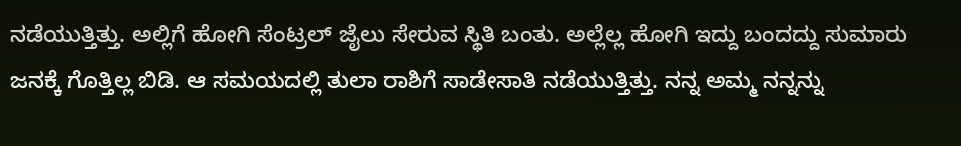ನಡೆಯುತ್ತಿತ್ತು. ಅಲ್ಲಿಗೆ ಹೋಗಿ ಸೆಂಟ್ರಲ್ ಜೈಲು ಸೇರುವ ಸ್ಥಿತಿ ಬಂತು. ಅಲ್ಲೆಲ್ಲ ಹೋಗಿ ಇದ್ದು ಬಂದದ್ದು ಸುಮಾರು ಜನಕ್ಕೆ ಗೊತ್ತಿಲ್ಲ ಬಿಡಿ. ಆ ಸಮಯದಲ್ಲಿ ತುಲಾ ರಾಶಿಗೆ ಸಾಡೇಸಾತಿ ನಡೆಯುತ್ತಿತ್ತು. ನನ್ನ ಅಮ್ಮ ನನ್ನನ್ನು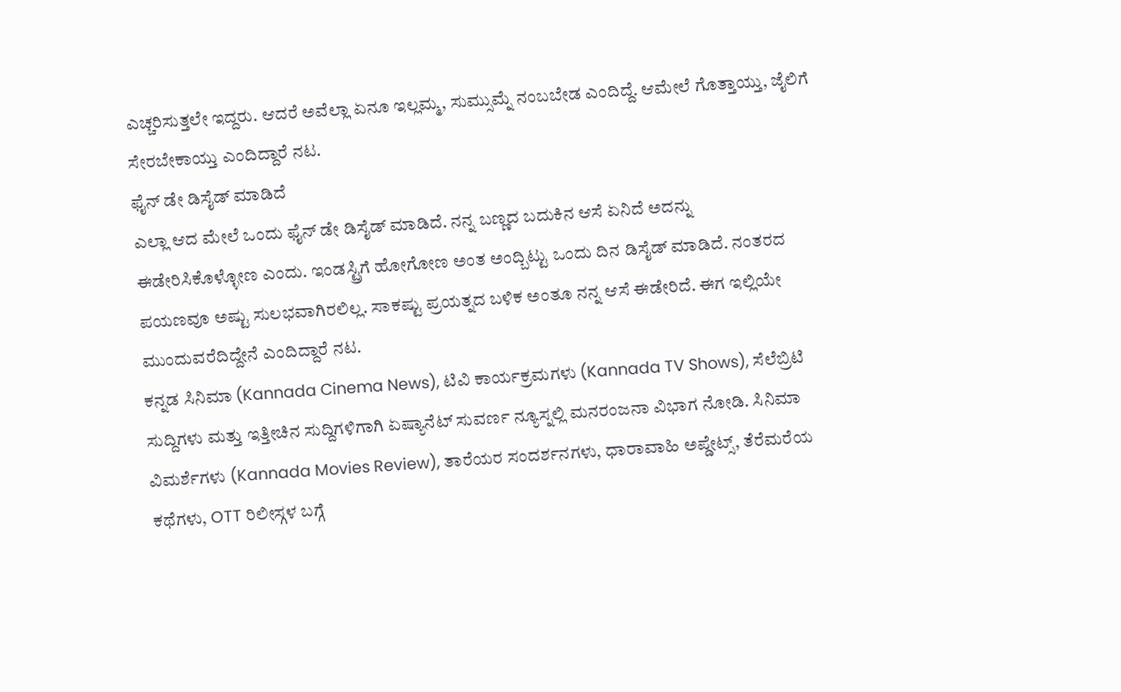ಎಚ್ಚರಿಸುತ್ತಲೇ ಇದ್ದರು. ಆದರೆ ಅವೆಲ್ಲಾ ಏನೂ ಇಲ್ಲಮ್ಮ, ಸುಮ್ಸುಮ್ನೆ ನಂಬಬೇಡ ಎಂದಿದ್ದೆ. ಆಮೇಲೆ ಗೊತ್ತಾಯ್ತು, ಜೈಲಿಗೆ ಸೇರಬೇಕಾಯ್ತು ಎಂದಿದ್ದಾರೆ ನಟ.
ಫೈನ್ ಡೇ ಡಿಸೈಡ್ ಮಾಡಿದೆ
ಎಲ್ಲಾ ಆದ ಮೇಲೆ ಒಂದು ಫೈನ್ ಡೇ ಡಿಸೈಡ್ ಮಾಡಿದೆ. ನನ್ನ ಬಣ್ಣದ ಬದುಕಿನ ಆಸೆ ಏನಿದೆ ಅದನ್ನು ಈಡೇರಿಸಿಕೊಳ್ಳೋಣ ಎಂದು. ಇಂಡಸ್ಟ್ರಿಗೆ ಹೋಗೋಣ ಅಂತ ಅಂದ್ಬಿಟ್ಟು ಒಂದು ದಿನ ಡಿಸೈಡ್ ಮಾಡಿದೆ. ನಂತರದ ಪಯಣವೂ ಅಷ್ಟು ಸುಲಭವಾಗಿರಲಿಲ್ಲ. ಸಾಕಷ್ಟು ಪ್ರಯತ್ನದ ಬಳಿಕ ಅಂತೂ ನನ್ನ ಆಸೆ ಈಡೇರಿದೆ. ಈಗ ಇಲ್ಲಿಯೇ ಮುಂದುವರೆದಿದ್ದೇನೆ ಎಂದಿದ್ದಾರೆ ನಟ.
ಕನ್ನಡ ಸಿನಿಮಾ (Kannada Cinema News), ಟಿವಿ ಕಾರ್ಯಕ್ರಮಗಳು (Kannada TV Shows), ಸೆಲೆಬ್ರಿಟಿ ಸುದ್ದಿಗಳು ಮತ್ತು ಇತ್ತೀಚಿನ ಸುದ್ದಿಗಳಿಗಾಗಿ ಏಷ್ಯಾನೆಟ್ ಸುವರ್ಣ ನ್ಯೂಸ್ನಲ್ಲಿ ಮನರಂಜನಾ ವಿಭಾಗ ನೋಡಿ. ಸಿನಿಮಾ ವಿಮರ್ಶೆಗಳು (Kannada Movies Review), ತಾರೆಯರ ಸಂದರ್ಶನಗಳು, ಧಾರಾವಾಹಿ ಅಪ್ಡೇಟ್ಸ್, ತೆರೆಮರೆಯ ಕಥೆಗಳು, OTT ರಿಲೀಸ್ಗಳ ಬಗ್ಗೆ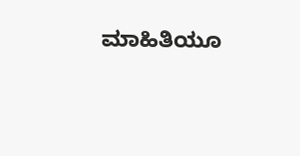ಮಾಹಿತಿಯೂ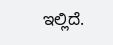ಇಲ್ಲಿದೆ.